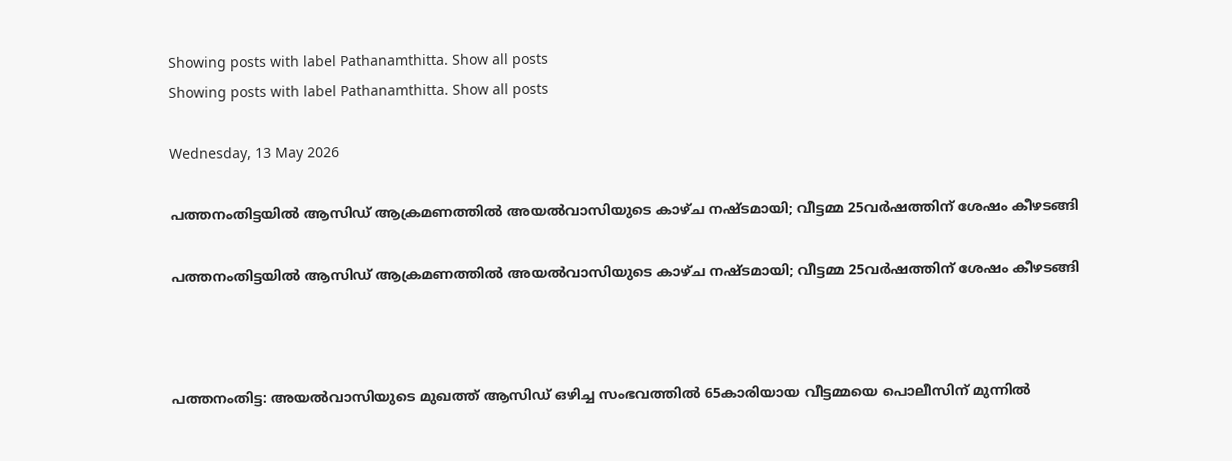Showing posts with label Pathanamthitta. Show all posts
Showing posts with label Pathanamthitta. Show all posts

Wednesday, 13 May 2026

പത്തനംതിട്ടയിൽ ആസിഡ് ആക്രമണത്തിൽ അയൽവാസിയുടെ കാഴ്ച നഷ്ടമായി; വീട്ടമ്മ 25വർഷത്തിന് ശേഷം കീഴടങ്ങി

പത്തനംതിട്ടയിൽ ആസിഡ് ആക്രമണത്തിൽ അയൽവാസിയുടെ കാഴ്ച നഷ്ടമായി; വീട്ടമ്മ 25വർഷത്തിന് ശേഷം കീഴടങ്ങി



പത്തനംതിട്ട: അയൽവാസിയുടെ മുഖത്ത് ആസിഡ് ഒഴിച്ച സംഭവത്തിൽ 65കാരിയായ വീട്ടമ്മയെ പൊലീസിന് മുന്നിൽ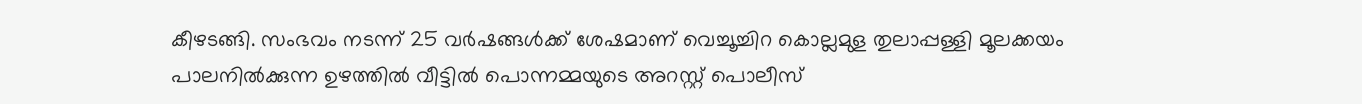കീഴടങ്ങി. സംഭവം നടന്ന് 25 വർഷങ്ങൾക്ക് ശേഷമാണ് വെച്ചൂച്ചിറ കൊല്ലമുള തുലാപ്പള്ളി മൂലക്കയം പാലനിൽക്കുന്ന ഉഴത്തിൽ വീട്ടിൽ പൊന്നമ്മയുടെ അറസ്റ്റ് പൊലീസ്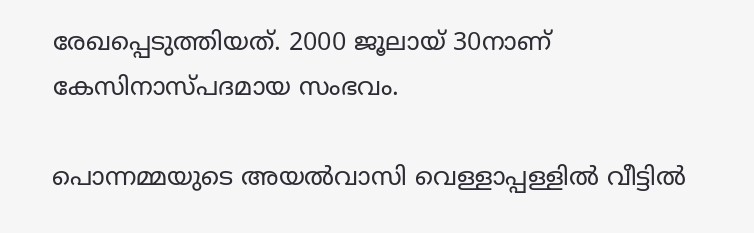രേഖപ്പെടുത്തിയത്. 2000 ജൂലായ് 30നാണ് കേസിനാസ്പദമായ സംഭവം.

പൊന്നമ്മയുടെ അയൽവാസി വെള്ളാപ്പള്ളിൽ വീട്ടിൽ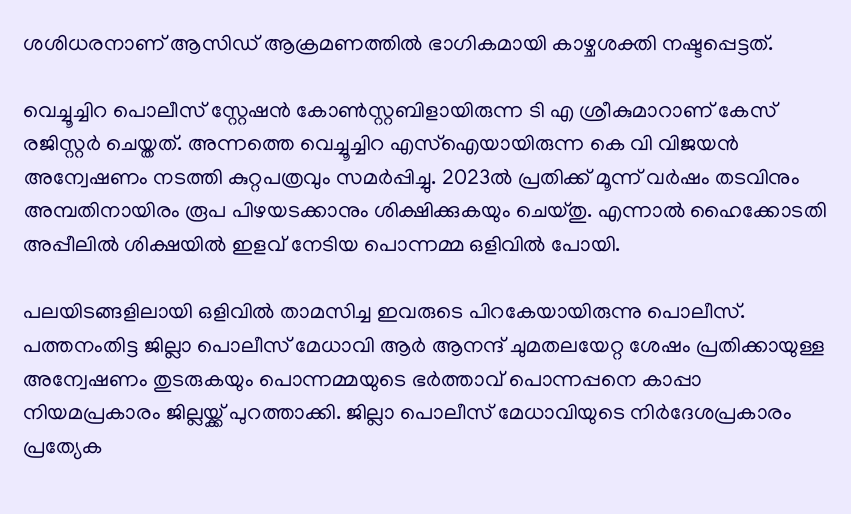ശശിധരനാണ് ആസിഡ് ആക്രമണത്തിൽ ഭാഗികമായി കാഴ്ചശക്തി നഷ്ടപ്പെട്ടത്.

വെച്ചൂച്ചിറ പൊലീസ് സ്റ്റേഷൻ കോൺസ്റ്റബിളായിരുന്ന ടി എ ശ്രീകുമാറാണ് കേസ് രജിസ്റ്റർ ചെയ്തത്. അന്നത്തെ വെച്ചൂച്ചിറ എസ്‌ഐയായിരുന്ന കെ വി വിജയൻ അന്വേഷണം നടത്തി കുറ്റപത്രവും സമർപ്പിച്ചു. 2023ൽ പ്രതിക്ക് മൂന്ന് വർഷം തടവിനും അമ്പതിനായിരം രൂപ പിഴയടക്കാനും ശിക്ഷിക്കുകയും ചെയ്തു. എന്നാൽ ഹൈക്കോടതി അപ്പീലിൽ ശിക്ഷയിൽ ഇളവ് നേടിയ പൊന്നമ്മ ഒളിവിൽ പോയി.

പലയിടങ്ങളിലായി ഒളിവിൽ താമസിച്ച ഇവരുടെ പിറകേയായിരുന്നു പൊലീസ്. പത്തനംതിട്ട ജില്ലാ പൊലീസ് മേധാവി ആർ ആനന്ദ് ചുമതലയേറ്റ ശേഷം പ്രതിക്കായുള്ള അന്വേഷണം തുടരുകയും പൊന്നമ്മയുടെ ഭർത്താവ് പൊന്നപ്പനെ കാപ്പാ നിയമപ്രകാരം ജില്ലയ്ക്ക് പുറത്താക്കി. ജില്ലാ പൊലീസ് മേധാവിയുടെ നിർദേശപ്രകാരം പ്രത്യേക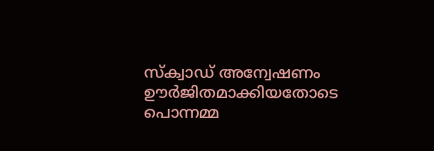സ്‌ക്വാഡ് അന്വേഷണം ഊർജിതമാക്കിയതോടെ പൊന്നമ്മ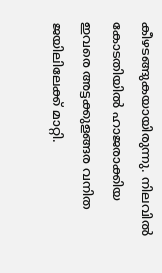കീഴടങ്ങുകയായിരുന്നു. നിലവിൽ കോടതിയിൽ ഹാജരാക്കിയ ഇവരെ അട്ടക്കുളങ്ങര വനിത ജയിലിലേക്ക് മാറ്റി.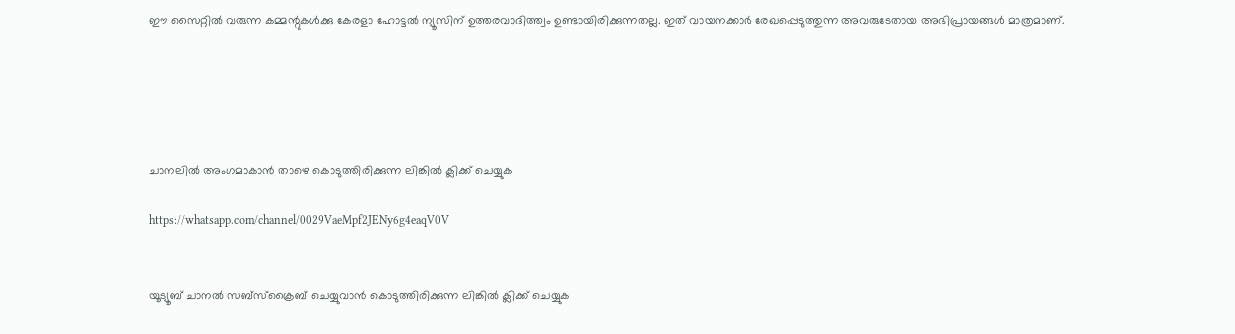ഈ സൈറ്റിൽ വരുന്ന കമ്മന്റുകൾക്കു കേരളാ ഹോട്ടൽ ന്യൂസിന് ഉത്തരവാദിത്ത്വം ഉണ്ടായിരിക്കുന്നതല്ല. ഇത് വായനക്കാർ രേഖപ്പെടുത്തുന്ന അവരുടേതായ അഭിപ്രായങ്ങൾ മാത്രമാണ്.





ചാനലിൽ അംഗമാകാൻ താഴെ കൊടുത്തിരിക്കുന്ന ലിങ്കിൽ ക്ലിക്ക് ചെയ്യുക

https://whatsapp.com/channel/0029VaeMpf2JENy6g4eaqV0V


യൂട്യൂബ് ചാനൽ സബ്സ്ക്രൈബ് ചെയ്യുവാൻ കൊടുത്തിരിക്കുന്ന ലിങ്കിൽ ക്ലിക്ക് ചെയ്യുക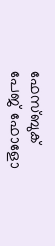ഫേസ്ബുക് പേജ് ഫോളോ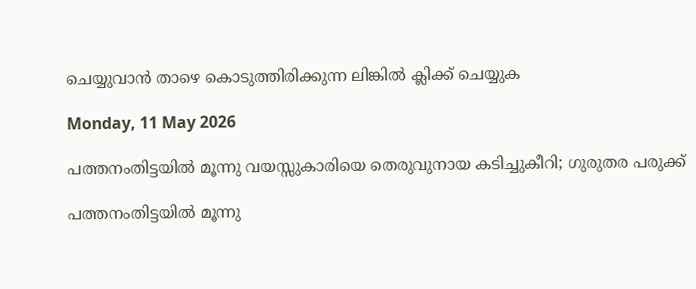ചെയ്യുവാൻ താഴെ കൊടുത്തിരിക്കുന്ന ലിങ്കിൽ ക്ലിക്ക് ചെയ്യുക

Monday, 11 May 2026

പത്തനംതിട്ടയിൽ മൂന്നു വയസ്സുകാരിയെ തെരുവുനായ കടിച്ചുകീറി; ഗുരുതര പരുക്ക്

പത്തനംതിട്ടയിൽ മൂന്നു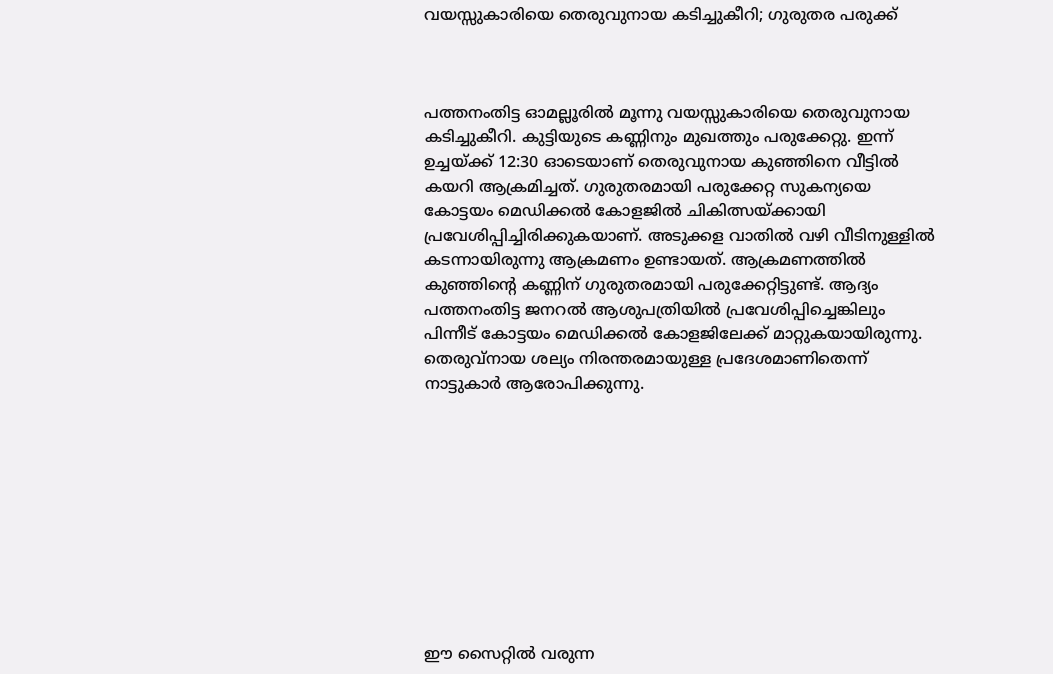വയസ്സുകാരിയെ തെരുവുനായ കടിച്ചുകീറി; ഗുരുതര പരുക്ക്



പത്തനംതിട്ട ഓമല്ലൂരിൽ മൂന്നു വയസ്സുകാരിയെ തെരുവുനായ കടിച്ചുകീറി. കുട്ടിയുടെ കണ്ണിനും മുഖത്തും പരുക്കേറ്റു. ഇന്ന് ഉച്ചയ്ക്ക് 12:30 ഓടെയാണ് തെരുവുനായ കുഞ്ഞിനെ വീട്ടിൽ കയറി ആക്രമിച്ചത്. ഗുരുതരമായി പരുക്കേറ്റ സുകന്യയെ കോട്ടയം മെഡിക്കൽ കോളജിൽ ചികിത്സയ്ക്കായി പ്രവേശിപ്പിച്ചിരിക്കുകയാണ്. അടുക്കള വാതിൽ വഴി വീടിനുള്ളിൽ കടന്നായിരുന്നു ആക്രമണം ഉണ്ടായത്. ആക്രമണത്തിൽ കുഞ്ഞിന്റെ കണ്ണിന് ഗുരുതരമായി പരുക്കേറ്റിട്ടുണ്ട്. ആദ്യം പത്തനംതിട്ട ജനറൽ ആശുപത്രിയിൽ പ്രവേശിപ്പിച്ചെങ്കിലും പിന്നീട് കോട്ടയം മെഡിക്കൽ കോളജിലേക്ക് മാറ്റുകയായിരുന്നു. തെരുവ്‌നായ ശല്യം നിരന്തരമായുള്ള പ്രദേശമാണിതെന്ന് നാട്ടുകാർ ആരോപിക്കുന്നു.










ഈ സൈറ്റിൽ വരുന്ന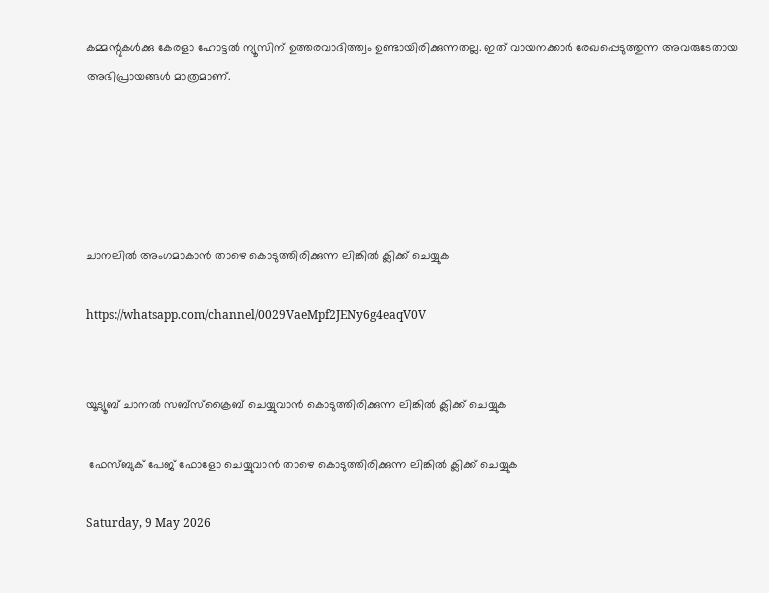കമ്മന്റുകൾക്കു കേരളാ ഹോട്ടൽ ന്യൂസിന് ഉത്തരവാദിത്ത്വം ഉണ്ടായിരിക്കുന്നതല്ല. ഇത് വായനക്കാർ രേഖപ്പെടുത്തുന്ന അവരുടേതായ അഭിപ്രായങ്ങൾ മാത്രമാണ്.





ചാനലിൽ അംഗമാകാൻ താഴെ കൊടുത്തിരിക്കുന്ന ലിങ്കിൽ ക്ലിക്ക് ചെയ്യുക

https://whatsapp.com/channel/0029VaeMpf2JENy6g4eaqV0V


യൂട്യൂബ് ചാനൽ സബ്സ്ക്രൈബ് ചെയ്യുവാൻ കൊടുത്തിരിക്കുന്ന ലിങ്കിൽ ക്ലിക്ക് ചെയ്യുക

 ഫേസ്ബുക് പേജ് ഫോളോ ചെയ്യുവാൻ താഴെ കൊടുത്തിരിക്കുന്ന ലിങ്കിൽ ക്ലിക്ക് ചെയ്യുക

Saturday, 9 May 2026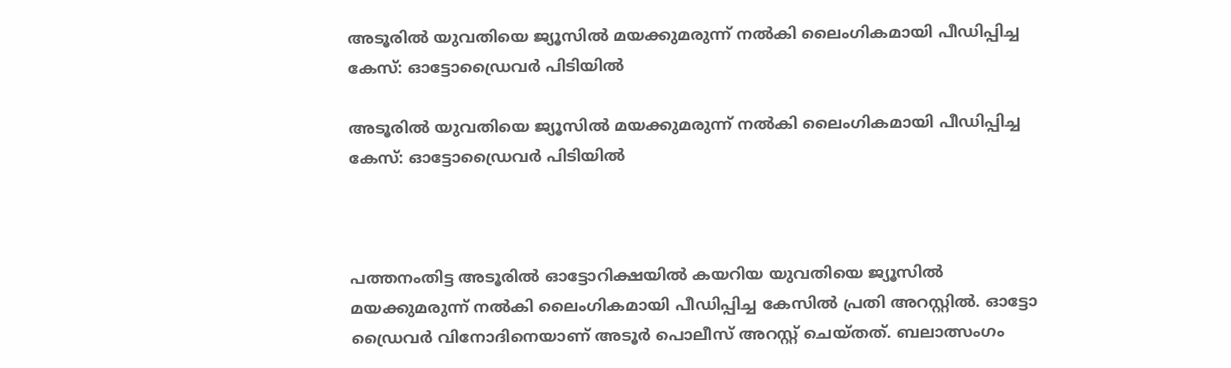അടൂരില്‍ യുവതിയെ ജ്യൂസില്‍ മയക്കുമരുന്ന് നല്‍കി ലൈംഗികമായി പീഡിപ്പിച്ച കേസ്: ഓട്ടോഡ്രൈവര്‍ പിടിയില്‍

അടൂരില്‍ യുവതിയെ ജ്യൂസില്‍ മയക്കുമരുന്ന് നല്‍കി ലൈംഗികമായി പീഡിപ്പിച്ച കേസ്: ഓട്ടോഡ്രൈവര്‍ പിടിയില്‍



പത്തനംതിട്ട അടൂരില്‍ ഓട്ടോറിക്ഷയില്‍ കയറിയ യുവതിയെ ജ്യൂസില്‍ മയക്കുമരുന്ന് നല്‍കി ലൈംഗികമായി പീഡിപ്പിച്ച കേസില്‍ പ്രതി അറസ്റ്റില്‍. ഓട്ടോ ഡ്രൈവര്‍ വിനോദിനെയാണ് അടൂര്‍ പൊലീസ് അറസ്റ്റ് ചെയ്തത്. ബലാത്സംഗം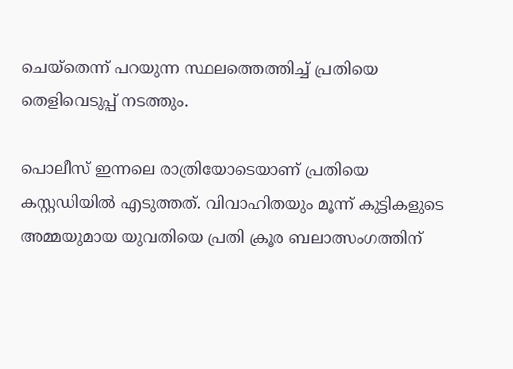ചെയ്‌തെന്ന് പറയുന്ന സ്ഥലത്തെത്തിച്ച് പ്രതിയെ തെളിവെടുപ്പ് നടത്തും.

പൊലീസ് ഇന്നലെ രാത്രിയോടെയാണ് പ്രതിയെ കസ്റ്റഡിയില്‍ എടുത്തത്. വിവാഹിതയും മൂന്ന് കുട്ടികളുടെ അമ്മയുമായ യുവതിയെ പ്രതി ക്രൂര ബലാത്സംഗത്തിന്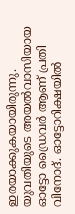ഇരയാക്കുകയായിരുന്നു. യുവതിയുടെ അയല്‍വാസിയായ ഓട്ടോ ഡ്രൈവര്‍ ആണ് പ്രതി വിനോദ്. ഓട്ടോറിക്ഷയില്‍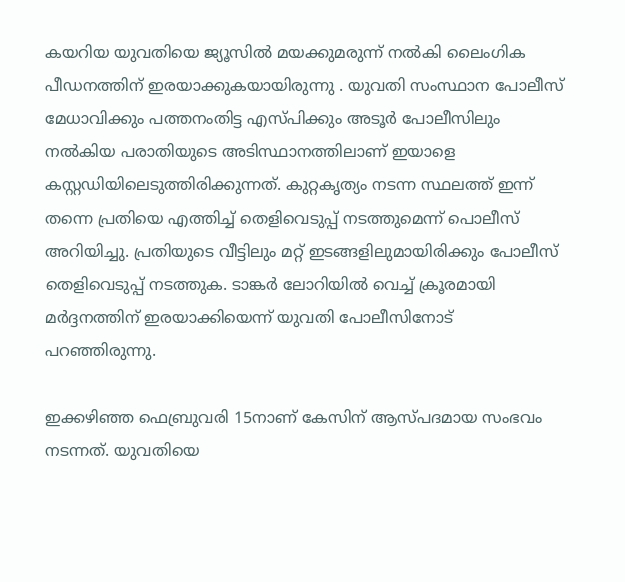കയറിയ യുവതിയെ ജ്യൂസില്‍ മയക്കുമരുന്ന് നല്‍കി ലൈംഗിക പീഡനത്തിന് ഇരയാക്കുകയായിരുന്നു . യുവതി സംസ്ഥാന പോലീസ് മേധാവിക്കും പത്തനംതിട്ട എസ്പിക്കും അടൂര്‍ പോലീസിലും നല്‍കിയ പരാതിയുടെ അടിസ്ഥാനത്തിലാണ് ഇയാളെ കസ്റ്റഡിയിലെടുത്തിരിക്കുന്നത്. കുറ്റകൃത്യം നടന്ന സ്ഥലത്ത് ഇന്ന് തന്നെ പ്രതിയെ എത്തിച്ച് തെളിവെടുപ്പ് നടത്തുമെന്ന് പൊലീസ് അറിയിച്ചു. പ്രതിയുടെ വീട്ടിലും മറ്റ് ഇടങ്ങളിലുമായിരിക്കും പോലീസ് തെളിവെടുപ്പ് നടത്തുക. ടാങ്കര്‍ ലോറിയില്‍ വെച്ച് ക്രൂരമായി മര്‍ദ്ദനത്തിന് ഇരയാക്കിയെന്ന് യുവതി പോലീസിനോട് പറഞ്ഞിരുന്നു.

ഇക്കഴിഞ്ഞ ഫെബ്രുവരി 15നാണ് കേസിന് ആസ്പദമായ സംഭവം നടന്നത്. യുവതിയെ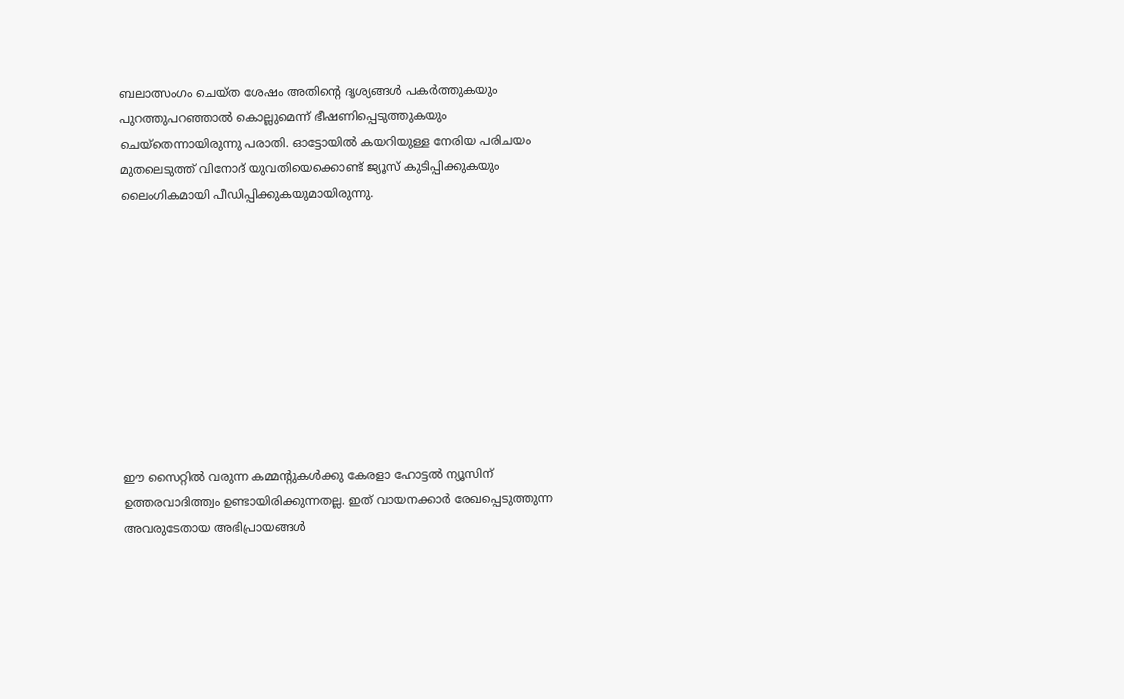ബലാത്സംഗം ചെയ്ത ശേഷം അതിന്റെ ദൃശ്യങ്ങള്‍ പകര്‍ത്തുകയും പുറത്തുപറഞ്ഞാല്‍ കൊല്ലുമെന്ന് ഭീഷണിപ്പെടുത്തുകയും ചെയ്‌തെന്നായിരുന്നു പരാതി. ഓട്ടോയില്‍ കയറിയുള്ള നേരിയ പരിചയം മുതലെടുത്ത് വിനോദ് യുവതിയെക്കൊണ്ട് ജ്യൂസ് കുടിപ്പിക്കുകയും ലൈംഗികമായി പീഡിപ്പിക്കുകയുമായിരുന്നു.










ഈ സൈറ്റിൽ വരുന്ന കമ്മന്റുകൾക്കു കേരളാ ഹോട്ടൽ ന്യൂസിന് ഉത്തരവാദിത്ത്വം ഉണ്ടായിരിക്കുന്നതല്ല. ഇത് വായനക്കാർ രേഖപ്പെടുത്തുന്ന അവരുടേതായ അഭിപ്രായങ്ങൾ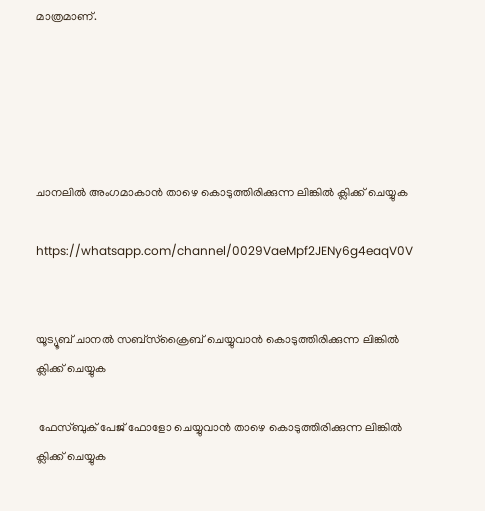മാത്രമാണ്.





ചാനലിൽ അംഗമാകാൻ താഴെ കൊടുത്തിരിക്കുന്ന ലിങ്കിൽ ക്ലിക്ക് ചെയ്യുക

https://whatsapp.com/channel/0029VaeMpf2JENy6g4eaqV0V


യൂട്യൂബ് ചാനൽ സബ്സ്ക്രൈബ് ചെയ്യുവാൻ കൊടുത്തിരിക്കുന്ന ലിങ്കിൽ ക്ലിക്ക് ചെയ്യുക

 ഫേസ്ബുക് പേജ് ഫോളോ ചെയ്യുവാൻ താഴെ കൊടുത്തിരിക്കുന്ന ലിങ്കിൽ ക്ലിക്ക് ചെയ്യുക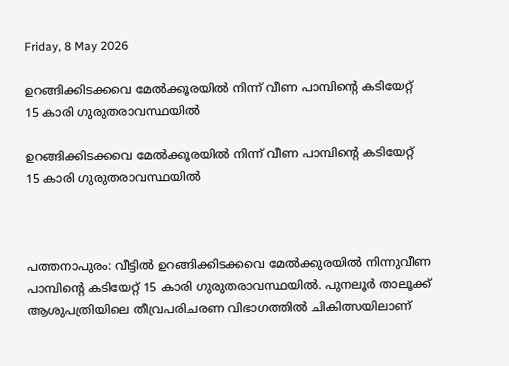Friday, 8 May 2026

ഉറങ്ങിക്കിടക്കവെ മേൽക്കൂരയിൽ നിന്ന് വീണ പാമ്പിന്റെ കടിയേറ്റ് 15 കാരി ഗുരുതരാവസ്ഥയിൽ

ഉറങ്ങിക്കിടക്കവെ മേൽക്കൂരയിൽ നിന്ന് വീണ പാമ്പിന്റെ കടിയേറ്റ് 15 കാരി ഗുരുതരാവസ്ഥയിൽ



പത്തനാപുരം: വീട്ടിൽ ഉറങ്ങിക്കിടക്കവെ മേൽക്കുരയിൽ നിന്നുവീണ പാമ്പിന്റെ കടിയേറ്റ് 15 കാരി ഗുരുതരാവസ്ഥയിൽ. പുനലൂർ താലൂക്ക് ആശുപത്രിയിലെ തീവ്രപരിചരണ വിഭാഗത്തിൽ ചികിത്സയിലാണ്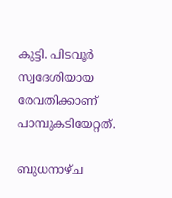കുട്ടി. പിടവൂർ സ്വദേശിയായ രേവതിക്കാണ് പാമ്പുകടിയേറ്റത്.

ബുധനാഴ്ച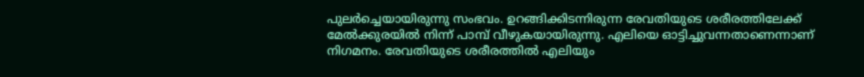പുലർച്ചെയായിരുന്നു സംഭവം. ഉറങ്ങിക്കിടന്നിരുന്ന രേവതിയുടെ ശരീരത്തിലേക്ക് മേൽക്കുരയിൽ നിന്ന് പാമ്പ് വീഴുകയായിരുന്നു. എലിയെ ഓട്ടിച്ചുവന്നതാണെന്നാണ് നിഗമനം. രേവതിയുടെ ശരീരത്തിൽ എലിയും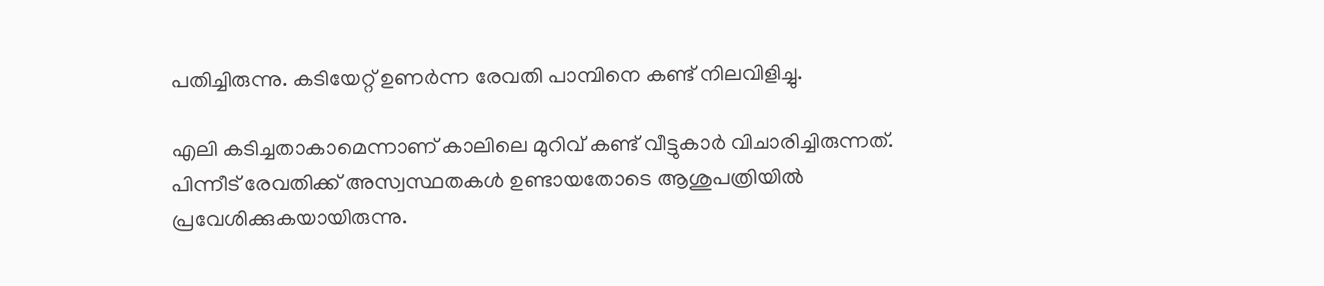പതിച്ചിരുന്നു. കടിയേറ്റ് ഉണർന്ന രേവതി പാമ്പിനെ കണ്ട് നിലവിളിച്ചു.

എലി കടിച്ചതാകാമെന്നാണ് കാലിലെ മുറിവ് കണ്ട് വീട്ടുകാർ വിചാരിച്ചിരുന്നത്. പിന്നീട് രേവതിക്ക് അസ്വസ്ഥതകൾ ഉണ്ടായതോടെ ആശുപത്രിയിൽ പ്രവേശിക്കുകയായിരുന്നു.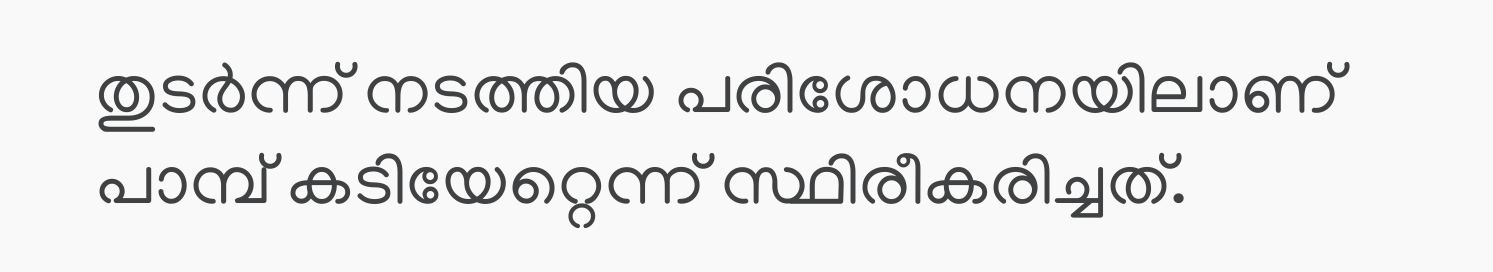തുടർന്ന് നടത്തിയ പരിശോധനയിലാണ് പാമ്പ് കടിയേറ്റെന്ന് സ്ഥിരീകരിച്ചത്.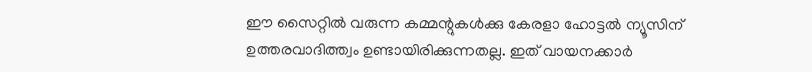ഈ സൈറ്റിൽ വരുന്ന കമ്മന്റുകൾക്കു കേരളാ ഹോട്ടൽ ന്യൂസിന് ഉത്തരവാദിത്ത്വം ഉണ്ടായിരിക്കുന്നതല്ല. ഇത് വായനക്കാർ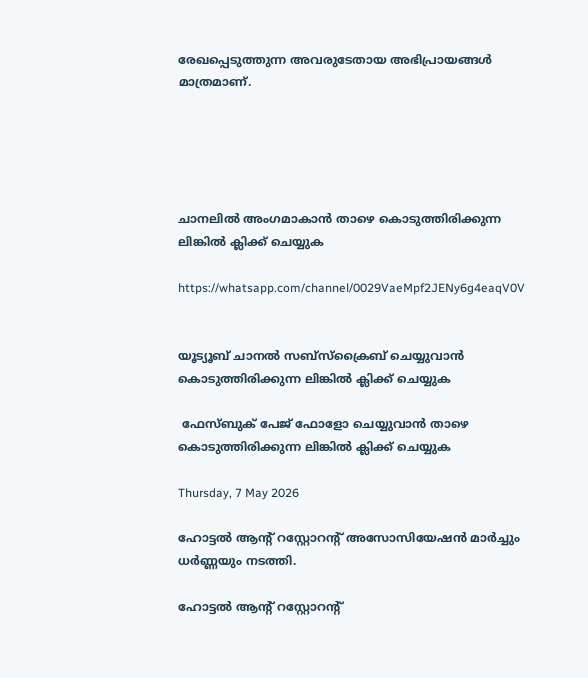രേഖപ്പെടുത്തുന്ന അവരുടേതായ അഭിപ്രായങ്ങൾ മാത്രമാണ്.





ചാനലിൽ അംഗമാകാൻ താഴെ കൊടുത്തിരിക്കുന്ന ലിങ്കിൽ ക്ലിക്ക് ചെയ്യുക

https://whatsapp.com/channel/0029VaeMpf2JENy6g4eaqV0V


യൂട്യൂബ് ചാനൽ സബ്സ്ക്രൈബ് ചെയ്യുവാൻ കൊടുത്തിരിക്കുന്ന ലിങ്കിൽ ക്ലിക്ക് ചെയ്യുക

 ഫേസ്ബുക് പേജ് ഫോളോ ചെയ്യുവാൻ താഴെ കൊടുത്തിരിക്കുന്ന ലിങ്കിൽ ക്ലിക്ക് ചെയ്യുക

Thursday, 7 May 2026

ഹോട്ടൽ ആന്റ് റസ്റ്റോറന്റ് അസോസിയേഷൻ മാർച്ചും ധർണ്ണയും നടത്തി.

ഹോട്ടൽ ആന്റ് റസ്റ്റോറന്റ്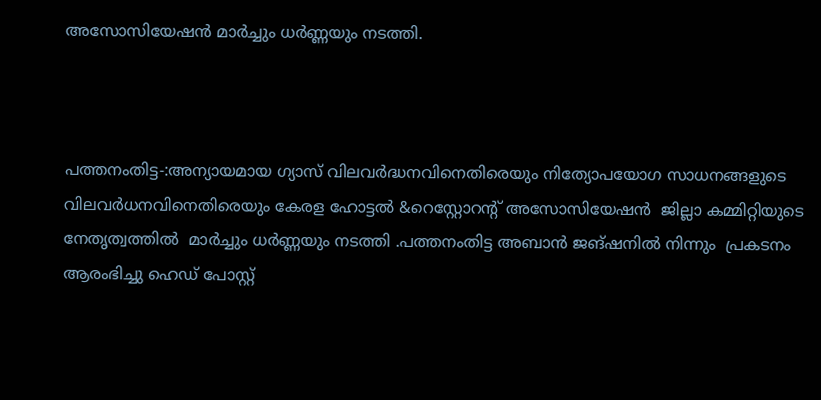അസോസിയേഷൻ മാർച്ചും ധർണ്ണയും നടത്തി.



പത്തനംതിട്ട-:അന്യായമായ ഗ്യാസ് വിലവർദ്ധനവിനെതിരെയും നിത്യോപയോഗ സാധനങ്ങളുടെ വിലവർധനവിനെതിരെയും കേരള ഹോട്ടൽ &റെസ്റ്റോറന്റ് അസോസിയേഷൻ  ജില്ലാ കമ്മിറ്റിയുടെ നേതൃത്വത്തിൽ  മാർച്ചും ധർണ്ണയും നടത്തി .പത്തനംതിട്ട അബാൻ ജങ്ഷനിൽ നിന്നും  പ്രകടനം ആരംഭിച്ചു ഹെഡ് പോസ്റ്റ്‌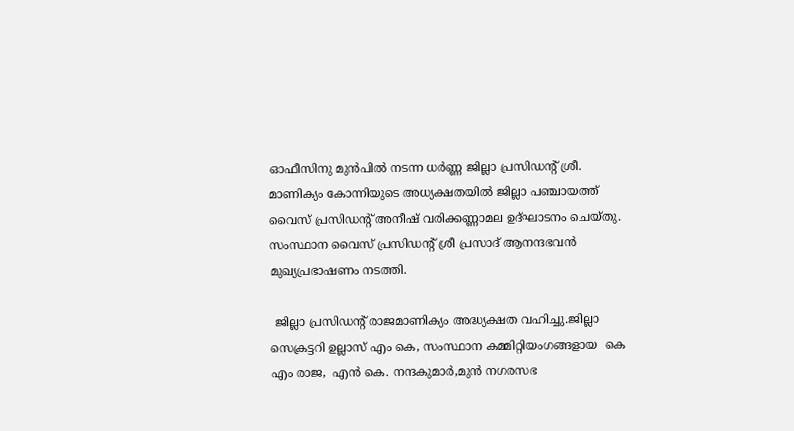ഓഫീസിനു മുൻപിൽ നടന്ന ധർണ്ണ ജില്ലാ പ്രസിഡന്റ്‌ ശ്രീ. മാണിക്യം കോന്നിയുടെ അധ്യക്ഷതയിൽ ജില്ലാ പഞ്ചായത്ത്‌ വൈസ് പ്രസിഡന്റ്‌ അനീഷ് വരിക്കണ്ണാമല ഉദ്ഘാടനം ചെയ്തു.  സംസ്ഥാന വൈസ് പ്രസിഡന്റ്‌ ശ്രീ പ്രസാദ് ആനന്ദഭവൻ മുഖ്യപ്രഭാഷണം നടത്തി.

 ജില്ലാ പ്രസിഡന്റ് രാജമാണിക്യം അദ്ധ്യക്ഷത വഹിച്ചു.ജില്ലാ സെക്രട്ടറി ഉല്ലാസ് എം കെ, സംസ്ഥാന കമ്മിറ്റിയംഗങ്ങളായ  കെ എം രാജ,  എൻ കെ. നന്ദകുമാർ,മുൻ നഗരസഭ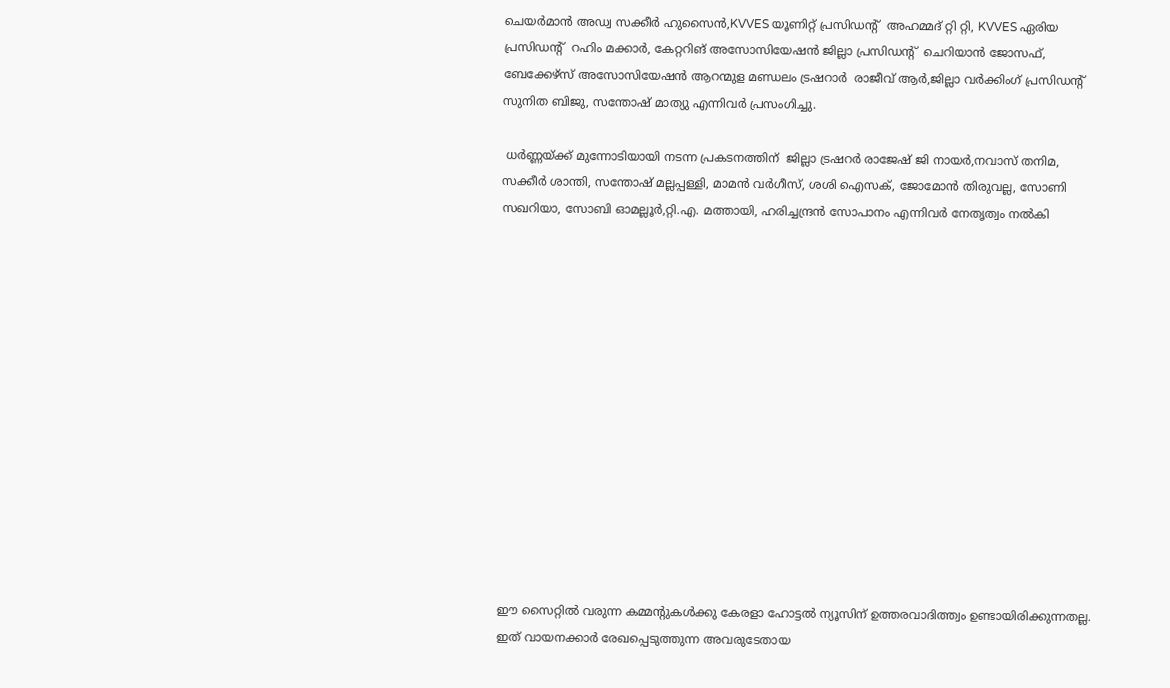ചെയർമാൻ അഡ്വ സക്കീർ ഹുസൈൻ,KVVES യൂണിറ്റ് പ്രസിഡന്റ്‌  അഹമ്മദ് റ്റി റ്റി, KVVES ഏരിയ പ്രസിഡന്റ്‌  റഹിം മക്കാർ, കേറ്ററിങ് അസോസിയേഷൻ ജില്ലാ പ്രസിഡന്റ്‌  ചെറിയാൻ ജോസഫ്, ബേക്കേഴ്സ് അസോസിയേഷൻ ആറന്മുള മണ്ഡലം ട്രഷറാർ  രാജീവ്‌ ആർ,ജില്ലാ വർക്കിംഗ് പ്രസിഡന്റ്‌ സുനിത ബിജു, സന്തോഷ്‌ മാത്യു എന്നിവർ പ്രസംഗിച്ചു.

 ധർണ്ണയ്ക്ക് മുന്നോടിയായി നടന്ന പ്രകടനത്തിന്  ജില്ലാ ട്രഷറർ രാജേഷ് ജി നായർ,നവാസ് തനിമ, സക്കീർ ശാന്തി, സന്തോഷ് മല്ലപ്പള്ളി, മാമൻ വർഗീസ്, ശശി ഐസക്, ജോമോൻ തിരുവല്ല, സോണി സഖറിയാ, സോബി ഓമല്ലൂർ,റ്റി.എ. മത്തായി, ഹരിച്ചന്ദ്രൻ സോപാനം എന്നിവർ നേതൃത്വം നൽകി














ഈ സൈറ്റിൽ വരുന്ന കമ്മന്റുകൾക്കു കേരളാ ഹോട്ടൽ ന്യൂസിന് ഉത്തരവാദിത്ത്വം ഉണ്ടായിരിക്കുന്നതല്ല. ഇത് വായനക്കാർ രേഖപ്പെടുത്തുന്ന അവരുടേതായ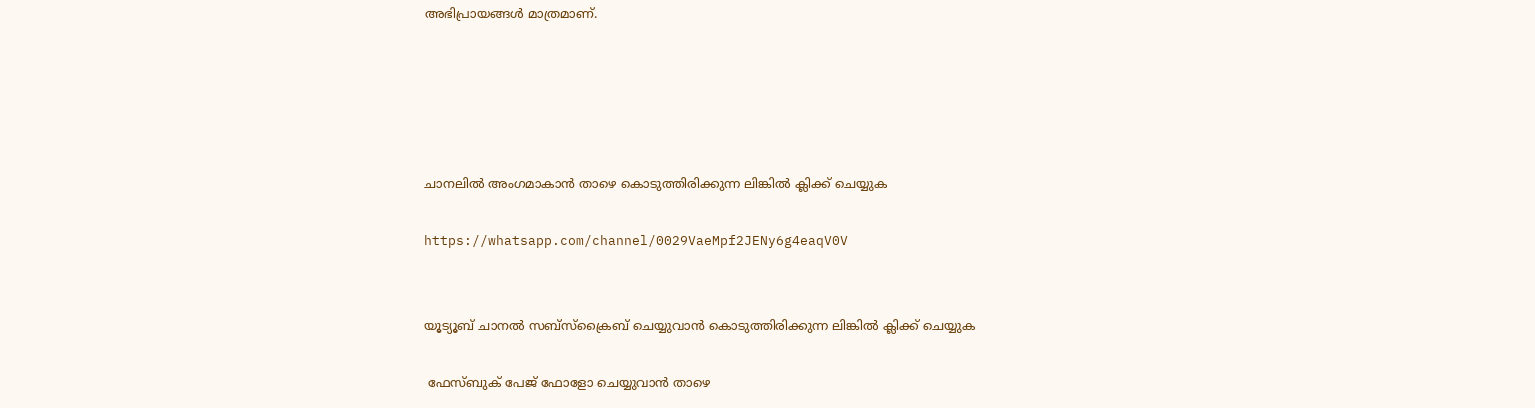അഭിപ്രായങ്ങൾ മാത്രമാണ്.





ചാനലിൽ അംഗമാകാൻ താഴെ കൊടുത്തിരിക്കുന്ന ലിങ്കിൽ ക്ലിക്ക് ചെയ്യുക

https://whatsapp.com/channel/0029VaeMpf2JENy6g4eaqV0V


യൂട്യൂബ് ചാനൽ സബ്സ്ക്രൈബ് ചെയ്യുവാൻ കൊടുത്തിരിക്കുന്ന ലിങ്കിൽ ക്ലിക്ക് ചെയ്യുക

 ഫേസ്ബുക് പേജ് ഫോളോ ചെയ്യുവാൻ താഴെ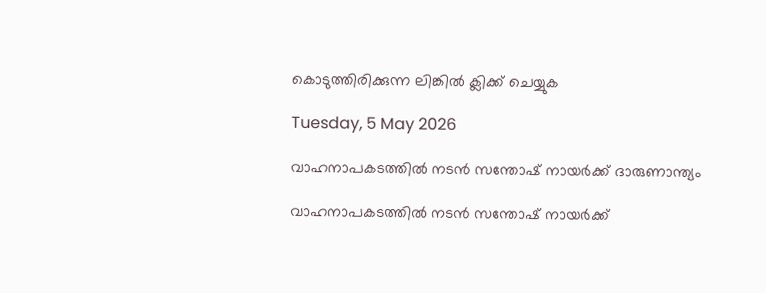കൊടുത്തിരിക്കുന്ന ലിങ്കിൽ ക്ലിക്ക് ചെയ്യുക

Tuesday, 5 May 2026

വാഹനാപകടത്തില്‍ നടന്‍ സന്തോഷ് നായര്‍ക്ക് ദാരുണാന്ത്യം

വാഹനാപകടത്തില്‍ നടന്‍ സന്തോഷ് നായര്‍ക്ക്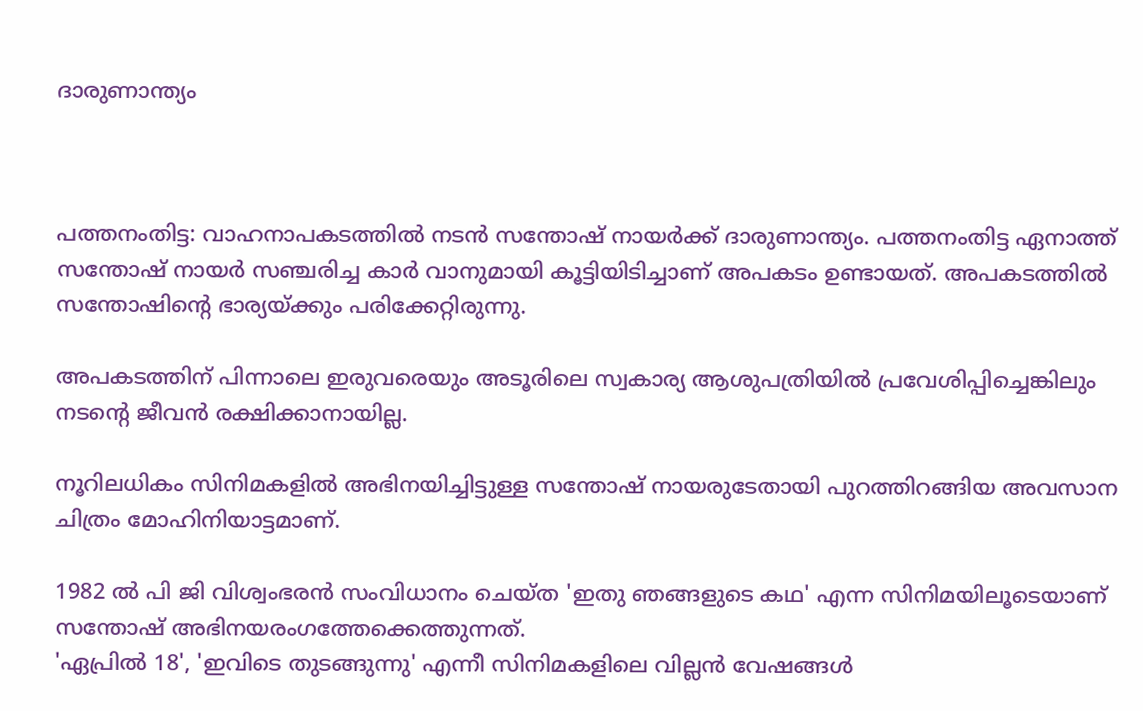ദാരുണാന്ത്യം



പത്തനംതിട്ട: വാഹനാപകടത്തില്‍ നടന്‍ സന്തോഷ് നായര്‍ക്ക് ദാരുണാന്ത്യം. പത്തനംതിട്ട ഏനാത്ത് സന്തോഷ് നായര്‍ സഞ്ചരിച്ച കാര്‍ വാനുമായി കൂട്ടിയിടിച്ചാണ് അപകടം ഉണ്ടായത്. അപകടത്തില്‍ സന്തോഷിന്റെ ഭാര്യയ്ക്കും പരിക്കേറ്റിരുന്നു.

അപകടത്തിന് പിന്നാലെ ഇരുവരെയും അടൂരിലെ സ്വകാര്യ ആശുപത്രിയില്‍ പ്രവേശിപ്പിച്ചെങ്കിലും നടന്റെ ജീവന്‍ രക്ഷിക്കാനായില്ല.

നൂറിലധികം സിനിമകളില്‍ അഭിനയിച്ചിട്ടുള്ള സന്തോഷ് നായരുടേതായി പുറത്തിറങ്ങിയ അവസാന ചിത്രം മോഹിനിയാട്ടമാണ്.

1982 ല്‍ പി ജി വിശ്വംഭരന്‍ സംവിധാനം ചെയ്ത 'ഇതു ഞങ്ങളുടെ കഥ' എന്ന സിനിമയിലൂടെയാണ് സന്തോഷ് അഭിനയരംഗത്തേക്കെത്തുന്നത്.
'ഏപ്രില്‍ 18', 'ഇവിടെ തുടങ്ങുന്നു' എന്നീ സിനിമകളിലെ വില്ലന്‍ വേഷങ്ങള്‍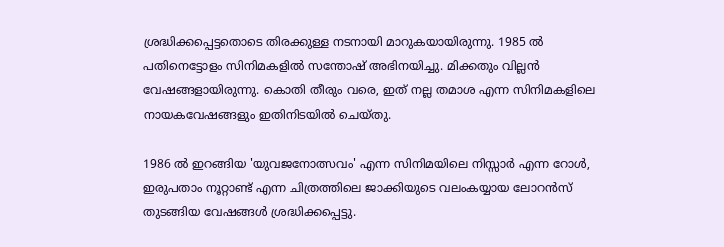ശ്രദ്ധിക്കപ്പെട്ടതൊടെ തിരക്കുള്ള നടനായി മാറുകയായിരുന്നു. 1985 ല്‍ പതിനെട്ടോളം സിനിമകളില്‍ സന്തോഷ് അഭിനയിച്ചു. മിക്കതും വില്ലന്‍ വേഷങ്ങളായിരുന്നു. കൊതി തീരും വരെ, ഇത് നല്ല തമാശ എന്ന സിനിമകളിലെ നായകവേഷങ്ങളും ഇതിനിടയില്‍ ചെയ്തു.

1986 ല്‍ ഇറങ്ങിയ 'യുവജനോത്സവം' എന്ന സിനിമയിലെ നിസ്സാര്‍ എന്ന റോള്‍, ഇരുപതാം നൂറ്റാണ്ട് എന്ന ചിത്രത്തിലെ ജാക്കിയുടെ വലംകയ്യായ ലോറന്‍സ് തുടങ്ങിയ വേഷങ്ങള്‍ ശ്രദ്ധിക്കപ്പെട്ടു.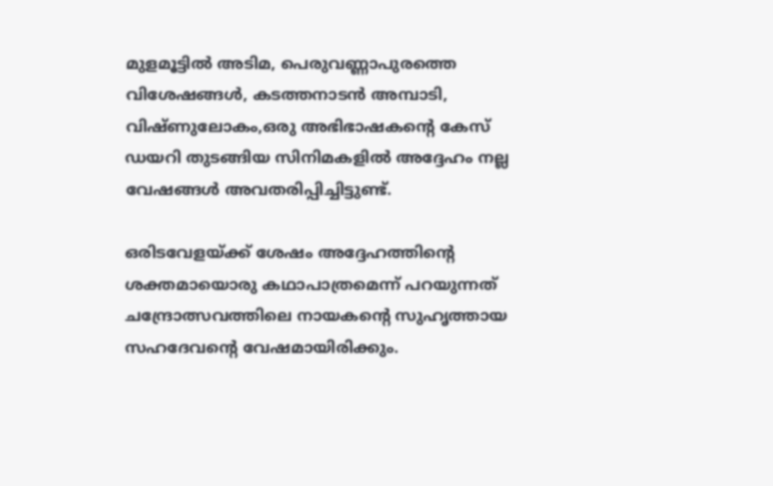മുളമൂട്ടില്‍ അടിമ, പെരുവണ്ണാപുരത്തെ വിശേഷങ്ങള്‍, കടത്തനാടന്‍ അമ്പാടി, വിഷ്ണുലോകം,ഒരു അഭിഭാഷകന്റെ കേസ് ഡയറി തുടങ്ങിയ സിനിമകളില്‍ അദ്ദേഹം നല്ല വേഷങ്ങള്‍ അവതരിപ്പിച്ചിട്ടുണ്ട്.

ഒരിടവേളയ്ക്ക് ശേഷം അദ്ദേഹത്തിന്റെ ശക്തമായൊരു കഥാപാത്രമെന്ന് പറയുന്നത് ചന്ദ്രോത്സവത്തിലെ നായകന്റെ സുഹൃത്തായ സഹദേവന്റെ വേഷമായിരിക്കും.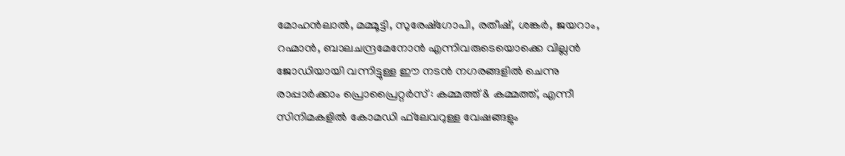മോഹന്‍ലാല്‍, മമ്മൂട്ടി, സുരേഷ്‌ഗോപി, രതീഷ്, ശങ്കര്‍, ജയറാം, റഹ്മാന്‍, ബാലചന്ദ്രമേനോന്‍ എന്നിവരുടെയൊക്കെ വില്ലന്‍ ജോഡിയായി വന്നിട്ടുള്ള ഈ നടന്‍ നഗരങ്ങളില്‍ ചെന്നു രാപ്പാര്‍ക്കാം പ്രൊപ്രൈറ്റര്‍സ് : കമ്മത്ത് & കമ്മത്ത്, എന്നീ സിനിമകളില്‍ കോമഡി ഫ്‌ലേവറുള്ള വേഷങ്ങളും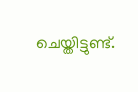ചെയ്തിട്ടുണ്ട്.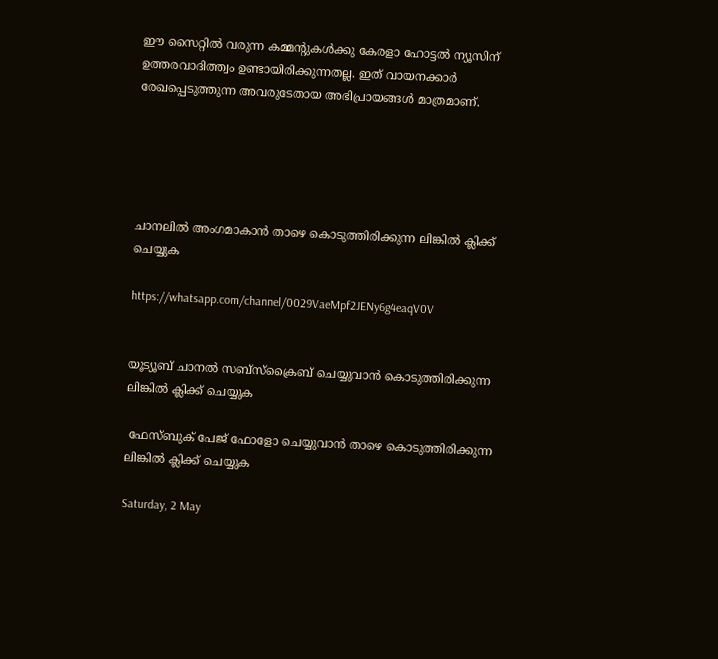ഈ സൈറ്റിൽ വരുന്ന കമ്മന്റുകൾക്കു കേരളാ ഹോട്ടൽ ന്യൂസിന് ഉത്തരവാദിത്ത്വം ഉണ്ടായിരിക്കുന്നതല്ല. ഇത് വായനക്കാർ രേഖപ്പെടുത്തുന്ന അവരുടേതായ അഭിപ്രായങ്ങൾ മാത്രമാണ്.





ചാനലിൽ അംഗമാകാൻ താഴെ കൊടുത്തിരിക്കുന്ന ലിങ്കിൽ ക്ലിക്ക് ചെയ്യുക

https://whatsapp.com/channel/0029VaeMpf2JENy6g4eaqV0V


യൂട്യൂബ് ചാനൽ സബ്സ്ക്രൈബ് ചെയ്യുവാൻ കൊടുത്തിരിക്കുന്ന ലിങ്കിൽ ക്ലിക്ക് ചെയ്യുക

 ഫേസ്ബുക് പേജ് ഫോളോ ചെയ്യുവാൻ താഴെ കൊടുത്തിരിക്കുന്ന ലിങ്കിൽ ക്ലിക്ക് ചെയ്യുക

Saturday, 2 May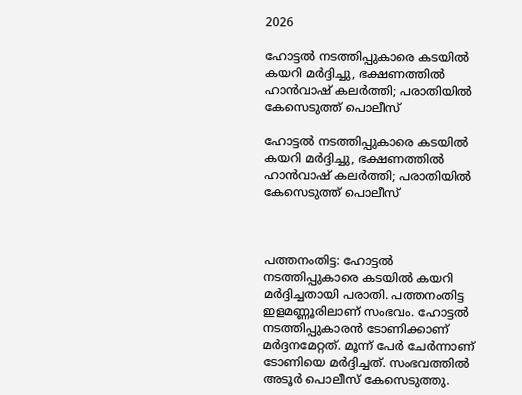2026

ഹോട്ടൽ നടത്തിപ്പുകാരെ കടയിൽ കയറി മർദ്ദിച്ചു, ഭക്ഷണത്തിൽ ഹാൻവാഷ് കലർത്തി; പരാതിയില്‍ കേസെടുത്ത് പൊലീസ്

ഹോട്ടൽ നടത്തിപ്പുകാരെ കടയിൽ കയറി മർദ്ദിച്ചു, ഭക്ഷണത്തിൽ ഹാൻവാഷ് കലർത്തി; പരാതിയില്‍ കേസെടുത്ത് പൊലീസ്



പത്തനംതിട്ട: ഹോട്ടൽ നടത്തിപ്പുകാരെ കടയിൽ കയറി മർദ്ദിച്ചതായി പരാതി. പത്തനംതിട്ട ഇളമണ്ണൂരിലാണ് സംഭവം. ഹോട്ടൽ നടത്തിപ്പുകാരൻ ടോണിക്കാണ് മർദ്ദനമേറ്റത്. മൂന്ന് പേർ ചേർന്നാണ് ടോണിയെ മർദ്ദിച്ചത്. സംഭവത്തില്‍ അടൂർ പൊലീസ് കേസെടുത്തു.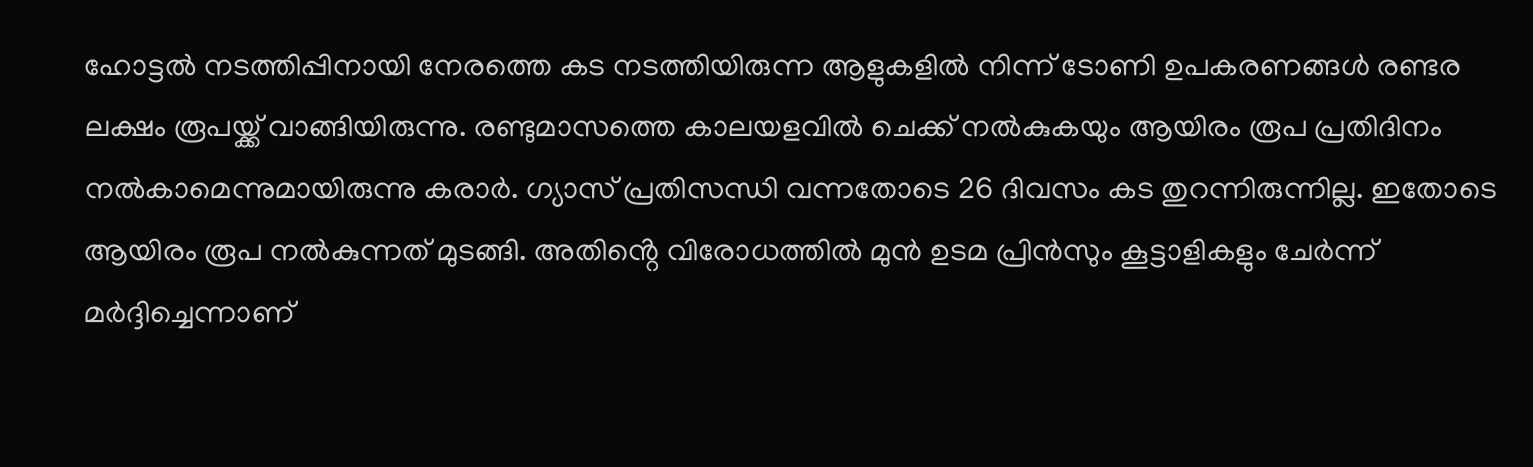ഹോട്ടൽ നടത്തിപ്പിനായി നേരത്തെ കട നടത്തിയിരുന്ന ആളുകളിൽ നിന്ന് ടോണി ഉപകരണങ്ങൾ രണ്ടര ലക്ഷം രൂപയ്ക്ക് വാങ്ങിയിരുന്നു. രണ്ടുമാസത്തെ കാലയളവിൽ ചെക്ക് നൽകുകയും ആയിരം രൂപ പ്രതിദിനം നൽകാമെന്നുമായിരുന്നു കരാർ. ഗ്യാസ് പ്രതിസന്ധി വന്നതോടെ 26 ദിവസം കട തുറന്നിരുന്നില്ല. ഇതോടെ ആയിരം രൂപ നൽകുന്നത് മുടങ്ങി. അതിൻ്റെ വിരോധത്തിൽ മുൻ ഉടമ പ്രിൻസും കൂട്ടാളികളും ചേർന്ന് മർദ്ദിച്ചെന്നാണ്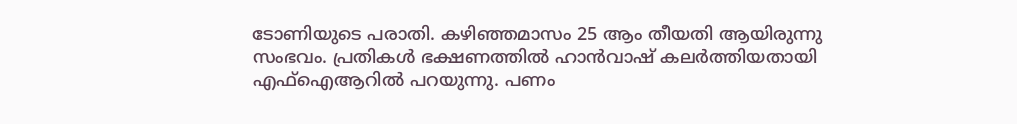ടോണിയുടെ പരാതി. കഴിഞ്ഞമാസം 25 ആം തീയതി ആയിരുന്നു സംഭവം. പ്രതികൾ ഭക്ഷണത്തിൽ ഹാൻവാഷ് കലർത്തിയതായി എഫ്ഐആറില്‍ പറയുന്നു. പണം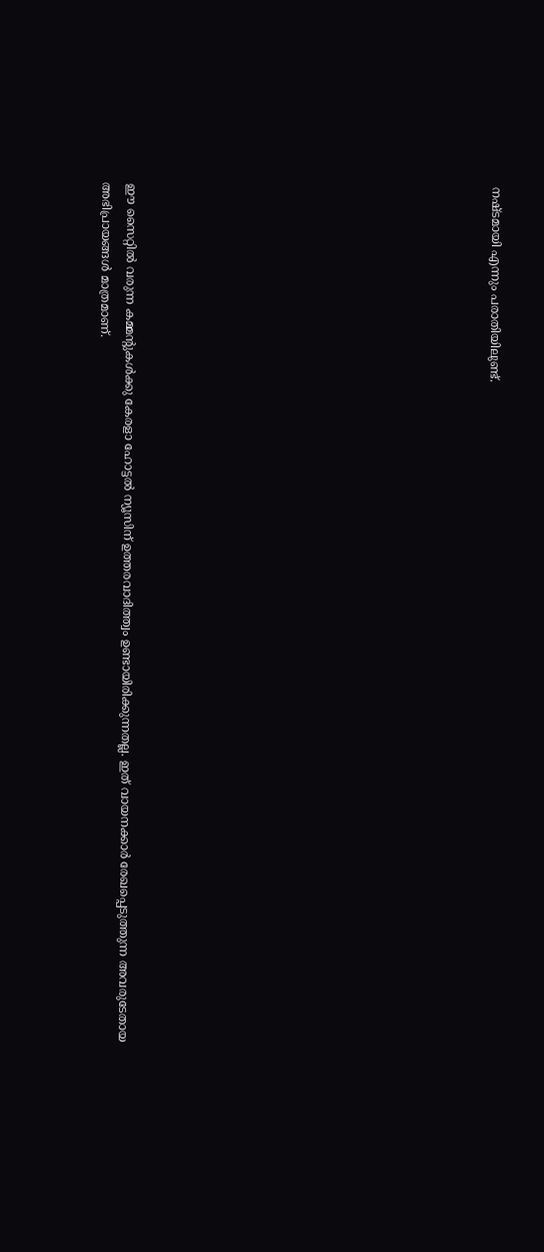നഷ്ടമായി എന്നും പരാതിയിലുണ്ട്.














ഈ സൈറ്റിൽ വരുന്ന കമ്മന്റുകൾക്കു കേരളാ ഹോട്ടൽ ന്യൂസിന് ഉത്തരവാദിത്ത്വം ഉണ്ടായിരിക്കുന്നതല്ല. ഇത് വായനക്കാർ രേഖപ്പെടുത്തുന്ന അവരുടേതായ അഭിപ്രായങ്ങൾ മാത്രമാണ്.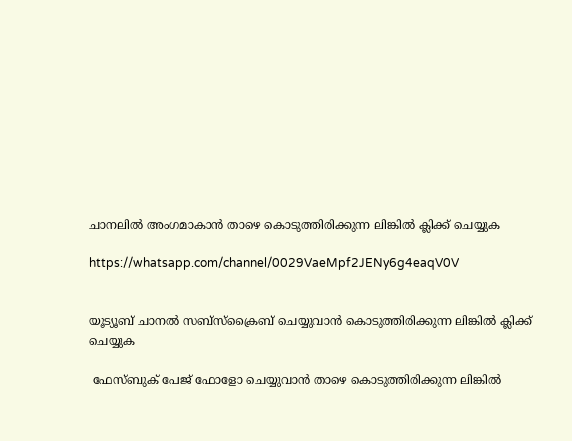ചാനലിൽ അംഗമാകാൻ താഴെ കൊടുത്തിരിക്കുന്ന ലിങ്കിൽ ക്ലിക്ക് ചെയ്യുക

https://whatsapp.com/channel/0029VaeMpf2JENy6g4eaqV0V


യൂട്യൂബ് ചാനൽ സബ്സ്ക്രൈബ് ചെയ്യുവാൻ കൊടുത്തിരിക്കുന്ന ലിങ്കിൽ ക്ലിക്ക് ചെയ്യുക

 ഫേസ്ബുക് പേജ് ഫോളോ ചെയ്യുവാൻ താഴെ കൊടുത്തിരിക്കുന്ന ലിങ്കിൽ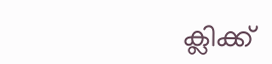ക്ലിക്ക്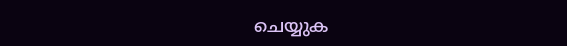ചെയ്യുക